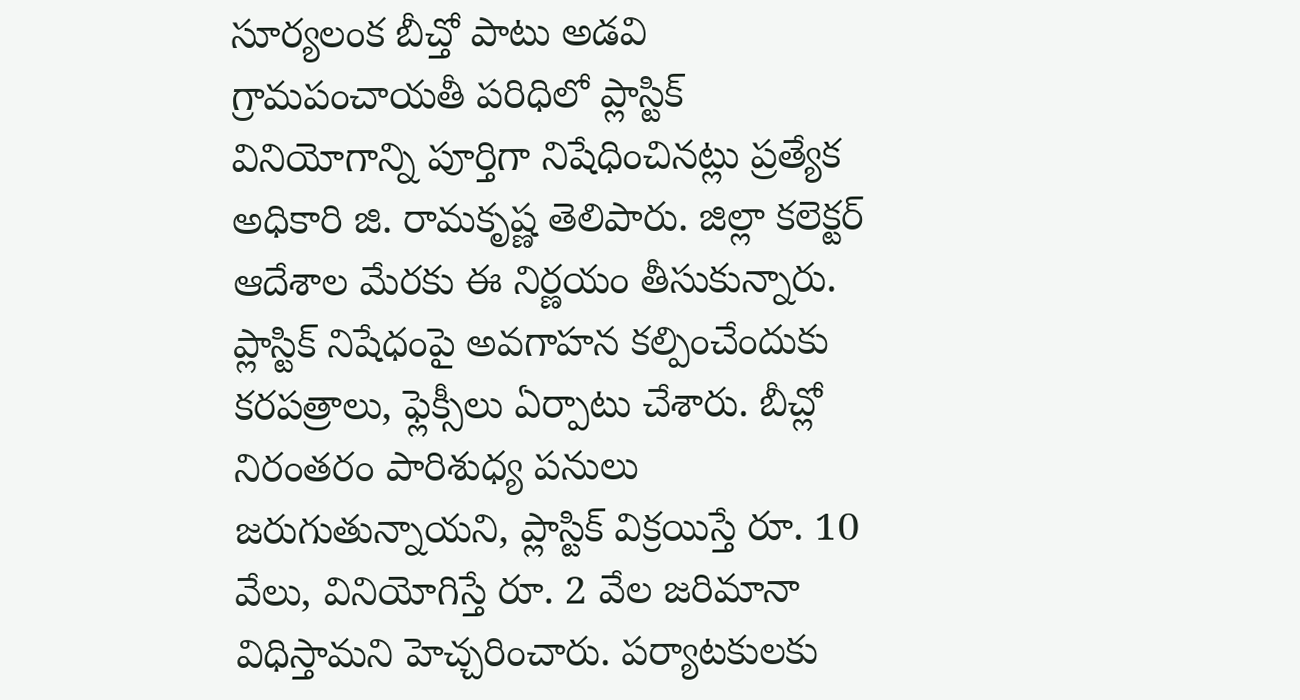సూర్యలంక బీచ్తో పాటు అడవి గ్రామపంచాయతీ పరిధిలో ప్లాస్టిక్ వినియోగాన్ని పూర్తిగా నిషేధించినట్లు ప్రత్యేక అధికారి జి. రామకృష్ణ తెలిపారు. జిల్లా కలెక్టర్ ఆదేశాల మేరకు ఈ నిర్ణయం తీసుకున్నారు. ప్లాస్టిక్ నిషేధంపై అవగాహన కల్పించేందుకు కరపత్రాలు, ఫ్లెక్సీలు ఏర్పాటు చేశారు. బీచ్లో నిరంతరం పారిశుధ్య పనులు జరుగుతున్నాయని, ప్లాస్టిక్ విక్రయిస్తే రూ. 10 వేలు, వినియోగిస్తే రూ. 2 వేల జరిమానా విధిస్తామని హెచ్చరించారు. పర్యాటకులకు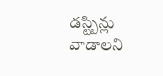డస్ట్బిన్లు వాడాలని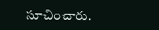సూచించారు.